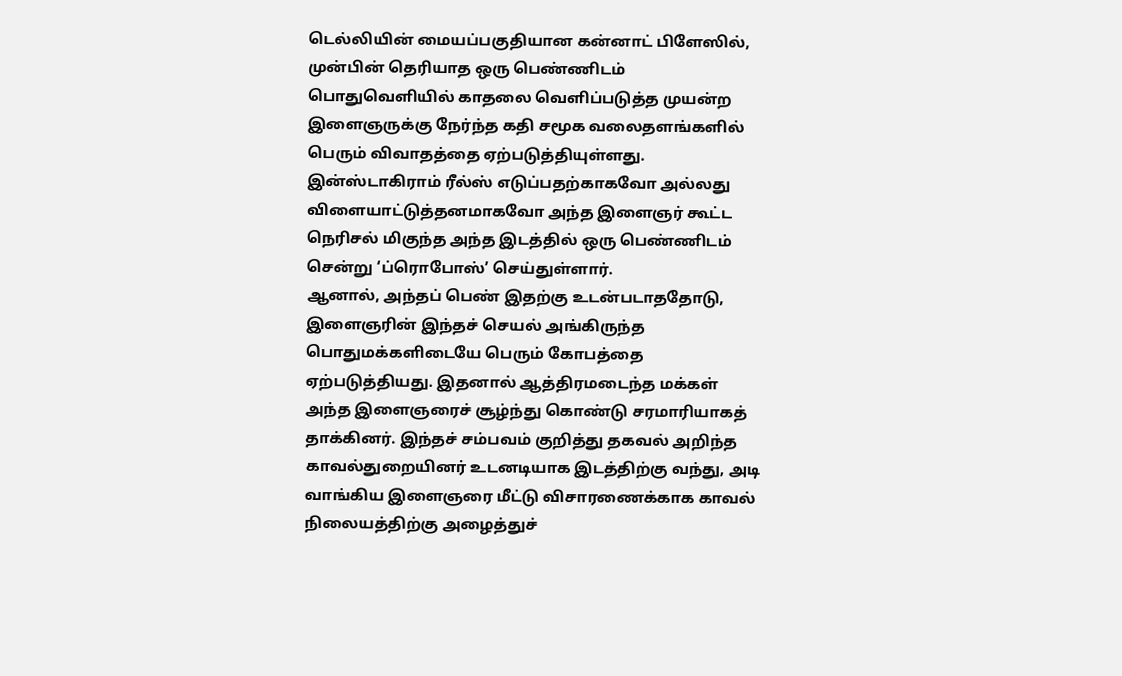டெல்லியின் மையப்பகுதியான கன்னாட் பிளேஸில், முன்பின் தெரியாத ஒரு பெண்ணிடம் பொதுவெளியில் காதலை வெளிப்படுத்த முயன்ற இளைஞருக்கு நேர்ந்த கதி சமூக வலைதளங்களில் பெரும் விவாதத்தை ஏற்படுத்தியுள்ளது. இன்ஸ்டாகிராம் ரீல்ஸ் எடுப்பதற்காகவோ அல்லது விளையாட்டுத்தனமாகவோ அந்த இளைஞர் கூட்ட நெரிசல் மிகுந்த அந்த இடத்தில் ஒரு பெண்ணிடம் சென்று ‘ப்ரொபோஸ்’ செய்துள்ளார்.
ஆனால், அந்தப் பெண் இதற்கு உடன்படாததோடு, இளைஞரின் இந்தச் செயல் அங்கிருந்த பொதுமக்களிடையே பெரும் கோபத்தை ஏற்படுத்தியது. இதனால் ஆத்திரமடைந்த மக்கள் அந்த இளைஞரைச் சூழ்ந்து கொண்டு சரமாரியாகத் தாக்கினர். இந்தச் சம்பவம் குறித்து தகவல் அறிந்த காவல்துறையினர் உடனடியாக இடத்திற்கு வந்து, அடி வாங்கிய இளைஞரை மீட்டு விசாரணைக்காக காவல் நிலையத்திற்கு அழைத்துச்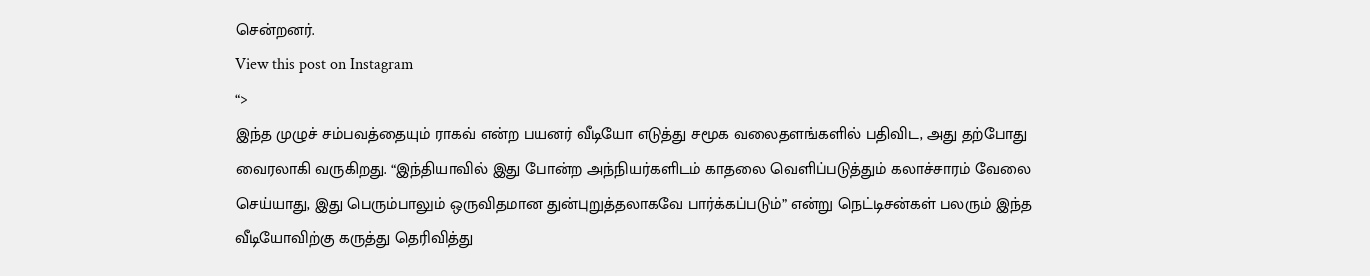சென்றனர்.
View this post on Instagram
“>
இந்த முழுச் சம்பவத்தையும் ராகவ் என்ற பயனர் வீடியோ எடுத்து சமூக வலைதளங்களில் பதிவிட, அது தற்போது வைரலாகி வருகிறது. “இந்தியாவில் இது போன்ற அந்நியர்களிடம் காதலை வெளிப்படுத்தும் கலாச்சாரம் வேலை செய்யாது, இது பெரும்பாலும் ஒருவிதமான துன்புறுத்தலாகவே பார்க்கப்படும்” என்று நெட்டிசன்கள் பலரும் இந்த வீடியோவிற்கு கருத்து தெரிவித்து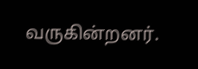வருகின்றனர்.